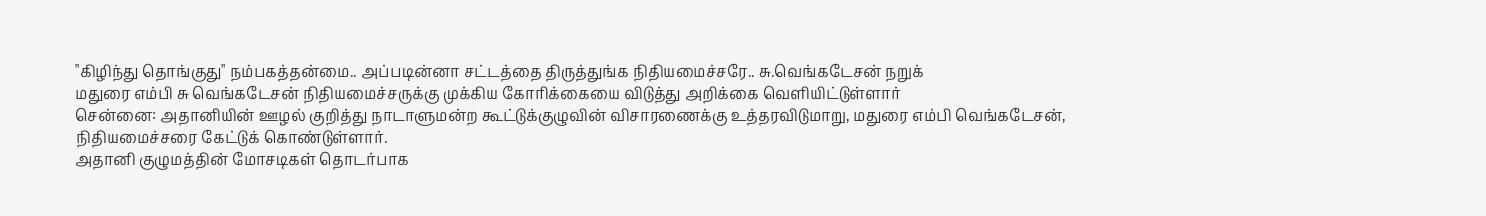"கிழிந்து தொங்குது" நம்பகத்தன்மை.. அப்படின்னா சட்டத்தை திருத்துங்க நிதியமைச்சரே.. சு.வெங்கடேசன் நறுக்
மதுரை எம்பி சு வெங்கடேசன் நிதியமைச்சருக்கு முக்கிய கோரிக்கையை விடுத்து அறிக்கை வெளியிட்டுள்ளார்
சென்னை: அதானியின் ஊழல் குறித்து நாடாளுமன்ற கூட்டுக்குழுவின் விசாரணைக்கு உத்தரவிடுமாறு, மதுரை எம்பி வெங்கடேசன், நிதியமைச்சரை கேட்டுக் கொண்டுள்ளார்.
அதானி குழுமத்தின் மோசடிகள் தொடர்பாக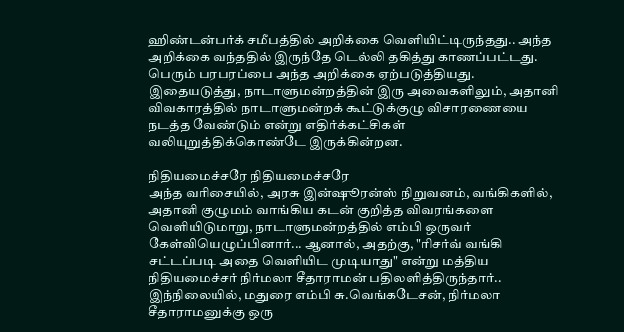ஹிண்டன்பர்க் சமீபத்தில் அறிக்கை வெளியிட்டிருந்தது.. அந்த அறிக்கை வந்ததில் இருந்தே டெல்லி தகித்து காணப்பட்டது. பெரும் பரபரப்பை அந்த அறிக்கை ஏற்படுத்தியது.
இதையடுத்து, நாடாளுமன்றத்தின் இரு அவைகளிலும், அதானி விவகாரத்தில் நாடாளுமன்றக் கூட்டுக்குழு விசாரணையை நடத்த வேண்டும் என்று எதிர்க்கட்சிகள் வலியுறுத்திக்கொண்டே இருக்கின்றன.

நிதியமைச்சரே நிதியமைச்சரே
அந்த வரிசையில், அரசு இன்ஷூரன்ஸ் நிறுவனம், வங்கிகளில், அதானி குழுமம் வாங்கிய கடன் குறித்த விவரங்களை வெளியிடுமாறு, நாடாளுமன்றத்தில் எம்பி ஒருவர் கேள்வியெழுப்பினார்... ஆனால், அதற்கு, "ரிசர்வ் வங்கி சட்டப்படி அதை வெளியிட முடியாது" என்று மத்திய நிதியமைச்சர் நிர்மலா சீதாராமன் பதிலளித்திருந்தார்.. இந்நிலையில், மதுரை எம்பி சு.வெங்கடேசன், நிர்மலா சீதாராமனுக்கு ஒரு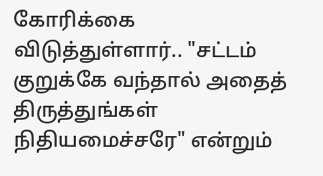கோரிக்கை விடுத்துள்ளார்.. "சட்டம் குறுக்கே வந்தால் அதைத் திருத்துங்கள் நிதியமைச்சரே" என்றும்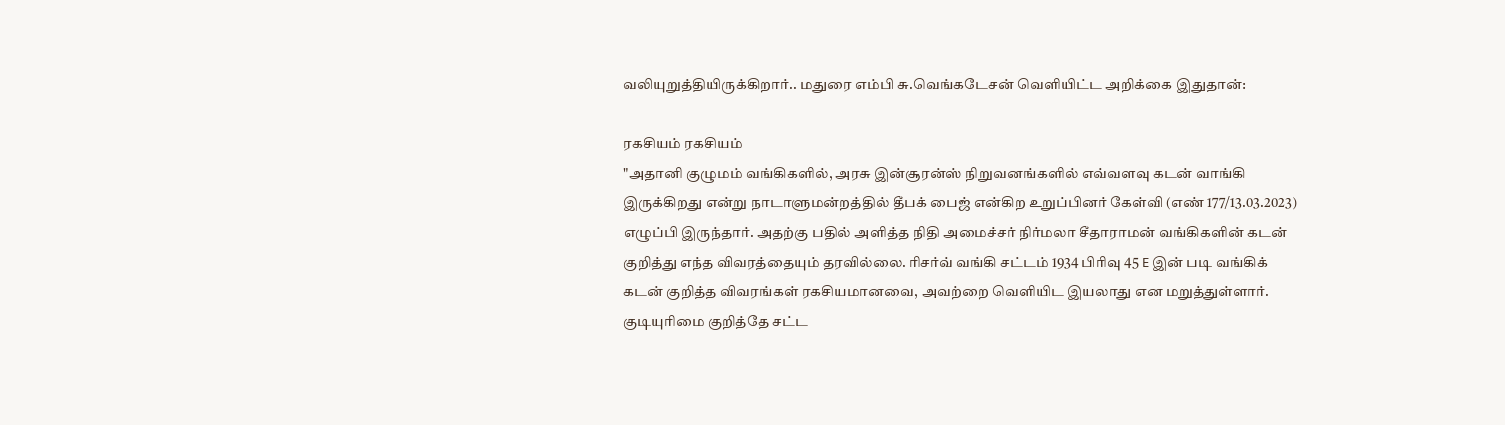வலியுறுத்தியிருக்கிறார்.. மதுரை எம்பி சு.வெங்கடேசன் வெளியிட்ட அறிக்கை இதுதான்:

ரகசியம் ரகசியம்
"அதானி குழுமம் வங்கிகளில், அரசு இன்சூரன்ஸ் நிறுவனங்களில் எவ்வளவு கடன் வாங்கி இருக்கிறது என்று நாடாளுமன்றத்தில் தீபக் பைஜ் என்கிற உறுப்பினர் கேள்வி (எண் 177/13.03.2023) எழுப்பி இருந்தார். அதற்கு பதில் அளித்த நிதி அமைச்சர் நிர்மலா சீதாராமன் வங்கிகளின் கடன் குறித்து எந்த விவரத்தையும் தரவில்லை. ரிசர்வ் வங்கி சட்டம் 1934 பிரிவு 45 E இன் படி வங்கிக் கடன் குறித்த விவரங்கள் ரகசியமானவை, அவற்றை வெளியிட இயலாது என மறுத்துள்ளார். குடியுரிமை குறித்தே சட்ட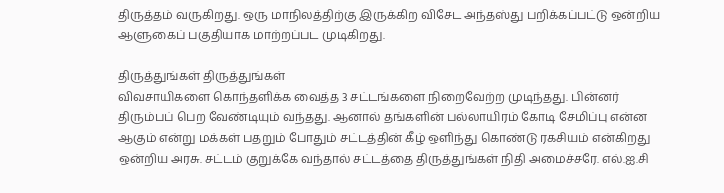திருத்தம் வருகிறது. ஒரு மாநிலத்திற்கு இருக்கிற விசேட அந்தஸ்து பறிக்கப்பட்டு ஒன்றிய ஆளுகைப் பகுதியாக மாற்றப்பட முடிகிறது.

திருத்துங்கள் திருத்துங்கள்
விவசாயிகளை கொந்தளிக்க வைத்த 3 சட்டங்களை நிறைவேற்ற முடிந்தது. பின்னர் திரும்பப் பெற வேண்டியும் வந்தது. ஆனால் தங்களின் பல்லாயிரம் கோடி சேமிப்பு என்ன ஆகும் என்று மக்கள் பதறும் போதும் சட்டத்தின் கீழ் ஒளிந்து கொண்டு ரகசியம் என்கிறது ஒன்றிய அரசு. சட்டம் குறுக்கே வந்தால் சட்டத்தை திருத்துங்கள் நிதி அமைச்சரே. எல்.ஐ.சி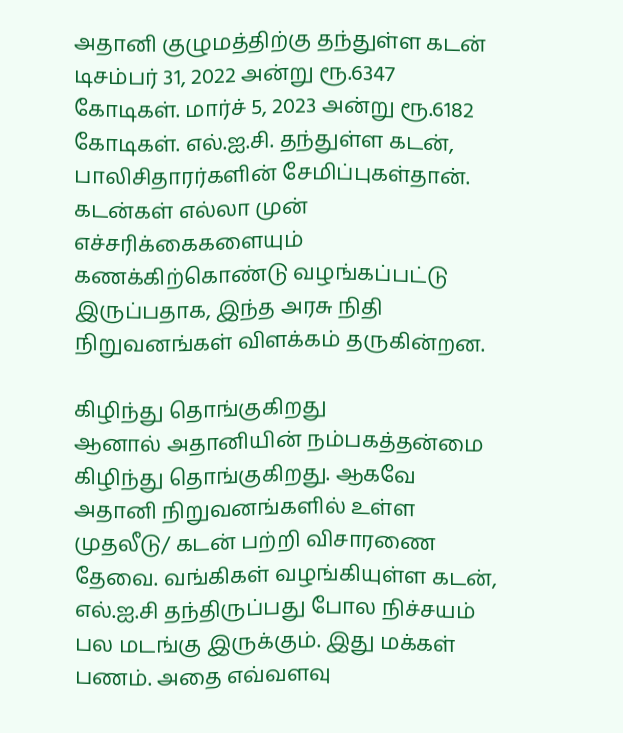அதானி குழுமத்திற்கு தந்துள்ள கடன் டிசம்பர் 31, 2022 அன்று ரூ.6347 கோடிகள். மார்ச் 5, 2023 அன்று ரூ.6182 கோடிகள். எல்.ஐ.சி. தந்துள்ள கடன், பாலிசிதாரர்களின் சேமிப்புகள்தான். கடன்கள் எல்லா முன் எச்சரிக்கைகளையும் கணக்கிற்கொண்டு வழங்கப்பட்டு இருப்பதாக, இந்த அரசு நிதி நிறுவனங்கள் விளக்கம் தருகின்றன.

கிழிந்து தொங்குகிறது
ஆனால் அதானியின் நம்பகத்தன்மை கிழிந்து தொங்குகிறது. ஆகவே அதானி நிறுவனங்களில் உள்ள முதலீடு/ கடன் பற்றி விசாரணை தேவை. வங்கிகள் வழங்கியுள்ள கடன், எல்.ஐ.சி தந்திருப்பது போல நிச்சயம் பல மடங்கு இருக்கும். இது மக்கள் பணம். அதை எவ்வளவு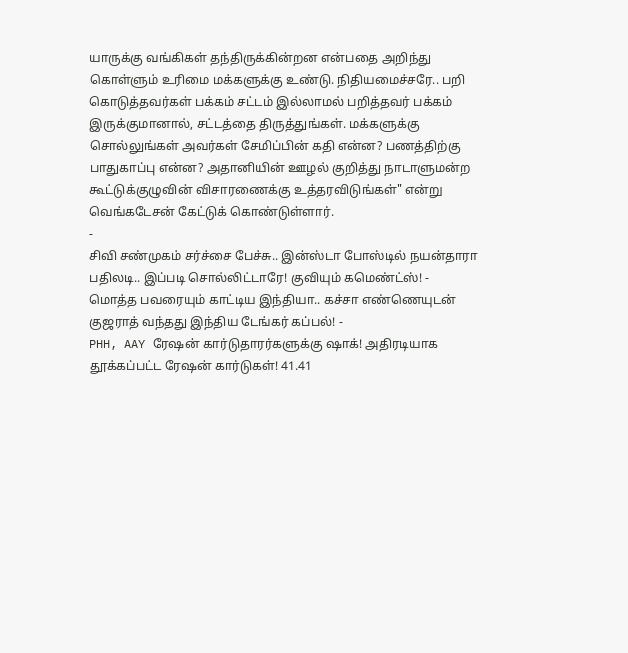யாருக்கு வங்கிகள் தந்திருக்கின்றன என்பதை அறிந்து கொள்ளும் உரிமை மக்களுக்கு உண்டு. நிதியமைச்சரே.. பறி கொடுத்தவர்கள் பக்கம் சட்டம் இல்லாமல் பறித்தவர் பக்கம் இருக்குமானால், சட்டத்தை திருத்துங்கள். மக்களுக்கு சொல்லுங்கள் அவர்கள் சேமிப்பின் கதி என்ன? பணத்திற்கு பாதுகாப்பு என்ன? அதானியின் ஊழல் குறித்து நாடாளுமன்ற கூட்டுக்குழுவின் விசாரணைக்கு உத்தரவிடுங்கள்" என்று வெங்கடேசன் கேட்டுக் கொண்டுள்ளார்.
-
சிவி சண்முகம் சர்ச்சை பேச்சு.. இன்ஸ்டா போஸ்டில் நயன்தாரா பதிலடி.. இப்படி சொல்லிட்டாரே! குவியும் கமெண்ட்ஸ்! -
மொத்த பவரையும் காட்டிய இந்தியா.. கச்சா எண்ணெயுடன் குஜராத் வந்தது இந்திய டேங்கர் கப்பல்! -
PHH, AAY ரேஷன் கார்டுதாரர்களுக்கு ஷாக்! அதிரடியாக தூக்கப்பட்ட ரேஷன் கார்டுகள்! 41.41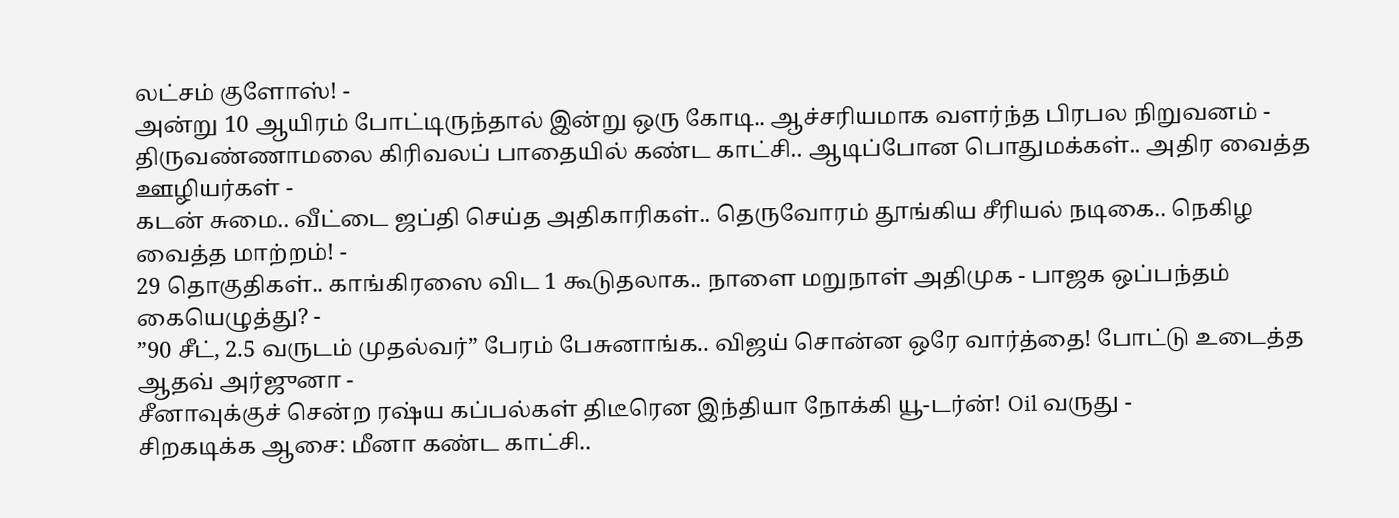லட்சம் குளோஸ்! -
அன்று 10 ஆயிரம் போட்டிருந்தால் இன்று ஒரு கோடி.. ஆச்சரியமாக வளர்ந்த பிரபல நிறுவனம் -
திருவண்ணாமலை கிரிவலப் பாதையில் கண்ட காட்சி.. ஆடிப்போன பொதுமக்கள்.. அதிர வைத்த ஊழியர்கள் -
கடன் சுமை.. வீட்டை ஜப்தி செய்த அதிகாரிகள்.. தெருவோரம் தூங்கிய சீரியல் நடிகை.. நெகிழ வைத்த மாற்றம்! -
29 தொகுதிகள்.. காங்கிரஸை விட 1 கூடுதலாக.. நாளை மறுநாள் அதிமுக - பாஜக ஒப்பந்தம் கையெழுத்து? -
”90 சீட், 2.5 வருடம் முதல்வர்” பேரம் பேசுனாங்க.. விஜய் சொன்ன ஒரே வார்த்தை! போட்டு உடைத்த ஆதவ் அர்ஜுனா -
சீனாவுக்குச் சென்ற ரஷ்ய கப்பல்கள் திடீரென இந்தியா நோக்கி யூ-டர்ன்! Oil வருது -
சிறகடிக்க ஆசை: மீனா கண்ட காட்சி..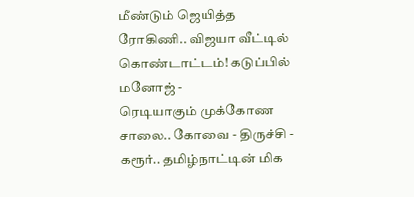மீண்டும் ஜெயித்த ரோகிணி.. விஜயா வீட்டில் கொண்டாட்டம்! கடுப்பில் மனோஜ் -
ரெடியாகும் முக்கோண சாலை.. கோவை - திருச்சி - கரூர்.. தமிழ்நாட்டின் மிக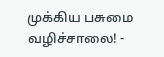முக்கிய பசுமை வழிச்சாலை! -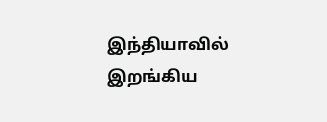இந்தியாவில் இறங்கிய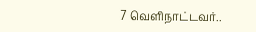7 வெளிநாட்டவர்..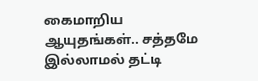கைமாறிய ஆயுதங்கள்.. சத்தமே இல்லாமல் தட்டி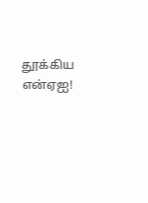தூக்கிய என்ஏஐ!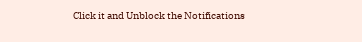Click it and Unblock the Notifications